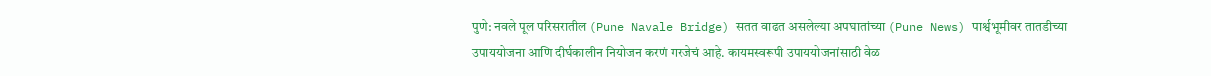पुणे: नवले पूल परिसरातील (Pune Navale Bridge) सतत वाढत असलेल्या अपघातांच्या (Pune News) पार्श्वभूमीवर तातडीच्या उपाययोजना आणि दीर्घकालीन नियोजन करणं गरजेचं आहे. कायमस्वरूपी उपाययोजनांसाठी वेळ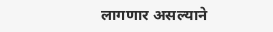लागणार असल्याने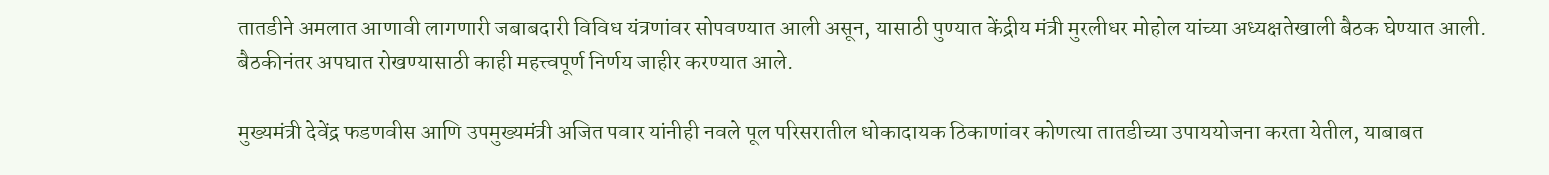तातडीने अमलात आणावी लागणारी जबाबदारी विविध यंत्रणांवर सोपवण्यात आली असून, यासाठी पुण्यात केंद्रीय मंत्री मुरलीधर मोहोल यांच्या अध्यक्षतेखाली बैठक घेण्यात आली. बैठकीनंतर अपघात रोखण्यासाठी काही महत्त्वपूर्ण निर्णय जाहीर करण्यात आले.

मुख्यमंत्री देवेंद्र फडणवीस आणि उपमुख्यमंत्री अजित पवार यांनीही नवले पूल परिसरातील धोकादायक ठिकाणांवर कोणत्या तातडीच्या उपाययोजना करता येतील, याबाबत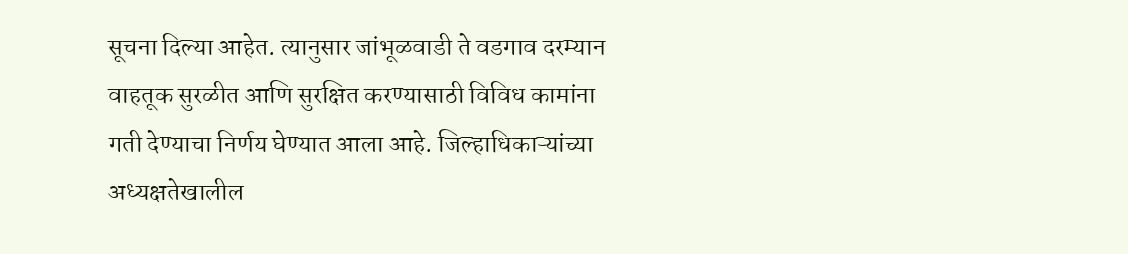सूचना दिल्या आहेत. त्यानुसार जांभूळवाडी ते वडगाव दरम्यान वाहतूक सुरळीत आणि सुरक्षित करण्यासाठी विविध कामांना गती देण्याचा निर्णय घेण्यात आला आहे. जिल्हाधिकाऱ्यांच्या अध्यक्षतेखालील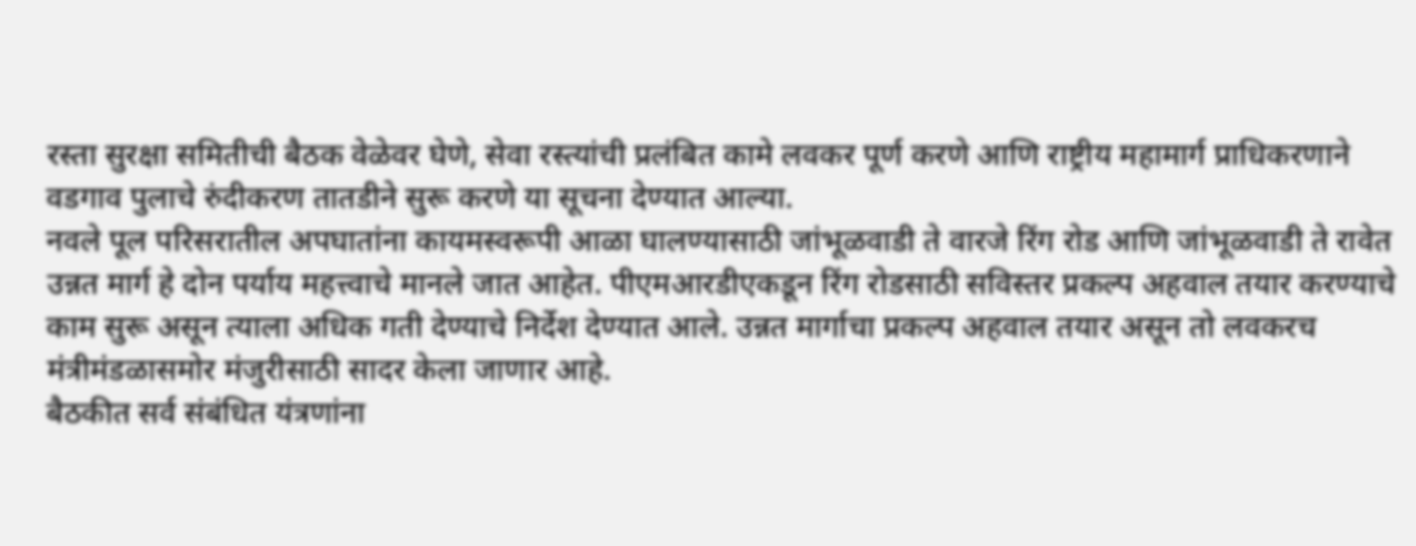रस्ता सुरक्षा समितीची बैठक वेळेवर घेणे, सेवा रस्त्यांची प्रलंबित कामे लवकर पूर्ण करणे आणि राष्ट्रीय महामार्ग प्राधिकरणाने वडगाव पुलाचे रुंदीकरण तातडीने सुरू करणे या सूचना देण्यात आल्या.
नवले पूल परिसरातील अपघातांना कायमस्वरूपी आळा घालण्यासाठी जांभूळवाडी ते वारजे रिंग रोड आणि जांभूळवाडी ते रावेत उन्नत मार्ग हे दोन पर्याय महत्त्वाचे मानले जात आहेत. पीएमआरडीएकडून रिंग रोडसाठी सविस्तर प्रकल्प अहवाल तयार करण्याचे काम सुरू असून त्याला अधिक गती देण्याचे निर्देश देण्यात आले. उन्नत मार्गाचा प्रकल्प अहवाल तयार असून तो लवकरच मंत्रीमंडळासमोर मंजुरीसाठी सादर केला जाणार आहे.
बैठकीत सर्व संबंधित यंत्रणांना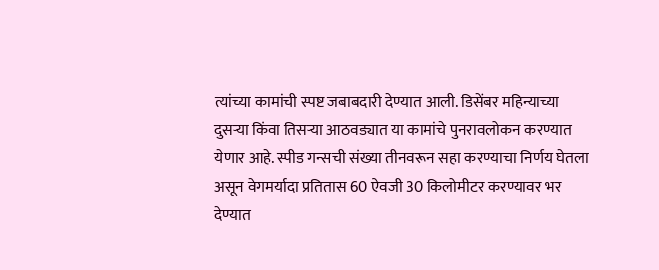त्यांच्या कामांची स्पष्ट जबाबदारी देण्यात आली. डिसेंबर महिन्याच्या दुसऱ्या किंवा तिसऱ्या आठवड्यात या कामांचे पुनरावलोकन करण्यात येणार आहे. स्पीड गन्सची संख्या तीनवरून सहा करण्याचा निर्णय घेतला असून वेगमर्यादा प्रतितास 60 ऐवजी 30 किलोमीटर करण्यावर भर देण्यात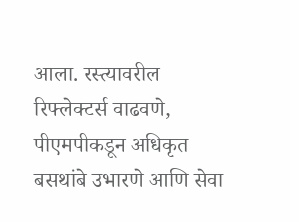आला. रस्त्यावरील रिफ्लेक्टर्स वाढवणे, पीएमपीकडून अधिकृत बसथांबे उभारणे आणि सेवा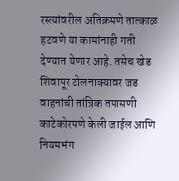रस्त्यांवरील अतिक्रमणे तात्काळ हटवणे या कामांनाही गती देण्यात येणार आहे. तसेच खेड शिवापूर टोलनाक्यावर जड वाहनांची तांत्रिक तपासणी काटेकोरपणे केली जाईल आणि नियमभंग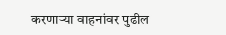करणाऱ्या वाहनांवर पुढील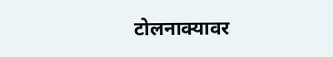टोलनाक्यावर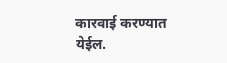कारवाई करण्यात येईल.